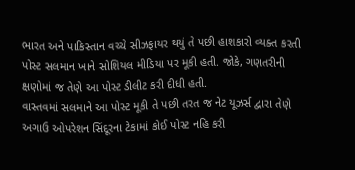ભારત અને પાકિસ્તાન વચ્ચે સીઝફાયર થયું તે પછી હાશકારો વ્યક્ત કરતી પોસ્ટ સલમાન ખાને સોશિયલ મીડિયા પર મૂકી હતી. જોકે, ગણતરીની ક્ષણોમાં જ તેણે આ પોસ્ટ ડીલીટ કરી દીધી હતી.
વાસ્તવમાં સલમાને આ પોસ્ટ મૂકી તે પછી તરત જ નેટ યૂઝર્સ દ્વારા તેણે અગાઉ ઓપરેશન સિંદૂરના ટેકામાં કોઈ પોસ્ટ નહિ કરી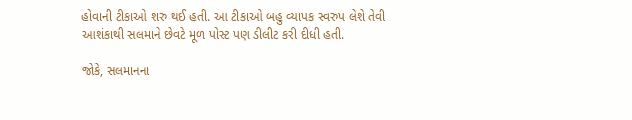હોવાની ટીકાઓ શરુ થઈ હતી. આ ટીકાઓ બહુ વ્યાપક સ્વરુપ લેશે તેવી આશંકાથી સલમાને છેવટે મૂળ પોસ્ટ પણ ડીલીટ કરી દીધી હતી.

જોકે, સલમાનના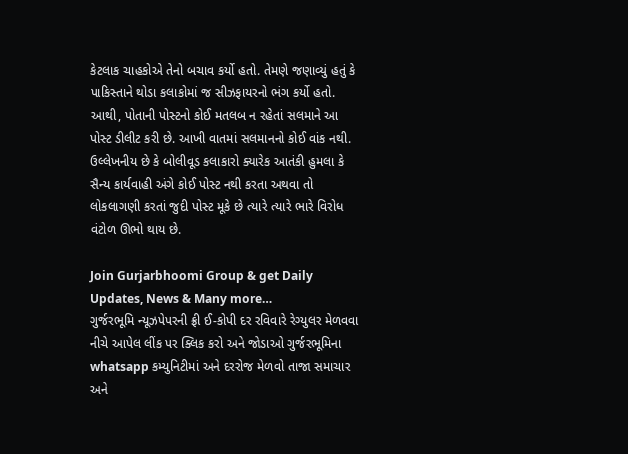કેટલાક ચાહકોએ તેનો બચાવ કર્યો હતો. તેમણે જણાવ્યું હતું કે પાકિસ્તાને થોડા કલાકોમાં જ સીઝફાયરનો ભંગ કર્યો હતો. આથી, પોતાની પોસ્ટનો કોઈ મતલબ ન રહેતાં સલમાને આ પોસ્ટ ડીલીટ કરી છે. આખી વાતમાં સલમાનનો કોઈ વાંક નથી.
ઉલ્લેખનીય છે કે બોલીવૂડ કલાકારો ક્યારેક આતંકી હુમલા કે સૈન્ય કાર્યવાહી અંગે કોઈ પોસ્ટ નથી કરતા અથવા તો લોકલાગણી કરતાં જુદી પોસ્ટ મૂકે છે ત્યારે ત્યારે ભારે વિરોધ વંટોળ ઊભો થાય છે.

Join Gurjarbhoomi Group & get Daily Updates, News & Many more…
ગુર્જરભૂમિ ન્યૂઝપેપરની ફ્રી ઈ-કોપી દર રવિવારે રેગ્યુલર મેળવવા નીચે આપેલ લીંક પર ક્લિક કરો અને જોડાઓ ગુર્જરભૂમિના whatsapp કમ્યુનિટીમાં અને દરરોજ મેળવો તાજા સમાચાર અને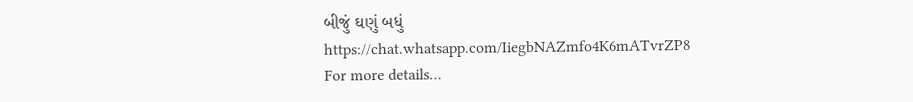બીજું ઘણું બધું
https://chat.whatsapp.com/IiegbNAZmfo4K6mATvrZP8
For more details…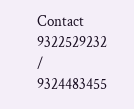Contact 9322529232 / 9324483455